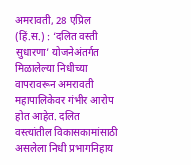अमरावती, 28 एप्रिल (हिं.स.) : ‘दलित वस्ती सुधारणा’ योजनेअंतर्गत मिळालेल्या निधीच्या वापरावरून अमरावती महापालिकेवर गंभीर आरोप होत आहेत. दलित वस्त्यांतील विकासकामांसाठी असलेला निधी प्रभागनिहाय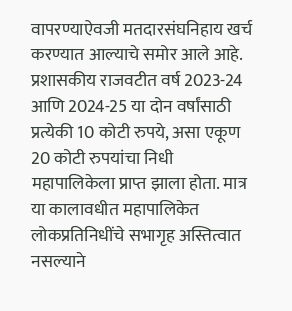वापरण्याऐवजी मतदारसंघनिहाय खर्च करण्यात आल्याचे समोर आले आहे.
प्रशासकीय राजवटीत वर्ष 2023-24 आणि 2024-25 या दोन वर्षांसाठी प्रत्येकी 10 कोटी रुपये, असा एकूण 20 कोटी रुपयांचा निधी महापालिकेला प्राप्त झाला होता. मात्र या कालावधीत महापालिकेत लोकप्रतिनिधींचे सभागृह अस्तित्वात नसल्याने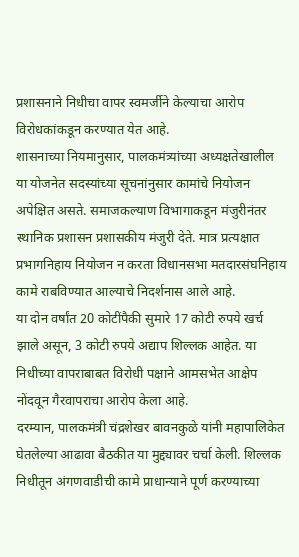प्रशासनाने निधीचा वापर स्वमर्जीने केल्याचा आरोप विरोधकांकडून करण्यात येत आहे.
शासनाच्या नियमानुसार, पालकमंत्र्यांच्या अध्यक्षतेखालील या योजनेत सदस्यांच्या सूचनांनुसार कामांचे नियोजन अपेक्षित असते. समाजकल्याण विभागाकडून मंजुरीनंतर स्थानिक प्रशासन प्रशासकीय मंजुरी देते. मात्र प्रत्यक्षात प्रभागनिहाय नियोजन न करता विधानसभा मतदारसंघनिहाय कामे राबविण्यात आल्याचे निदर्शनास आले आहे.
या दोन वर्षांत 20 कोटींपैकी सुमारे 17 कोटी रुपये खर्च झाले असून, 3 कोटी रुपये अद्याप शिल्लक आहेत. या निधीच्या वापराबाबत विरोधी पक्षाने आमसभेत आक्षेप नोंदवून गैरवापराचा आरोप केला आहे.
दरम्यान, पालकमंत्री चंद्रशेखर बावनकुळे यांनी महापालिकेत घेतलेल्या आढावा बैठकीत या मुद्द्यावर चर्चा केली. शिल्लक निधीतून अंगणवाडीची कामे प्राधान्याने पूर्ण करण्याच्या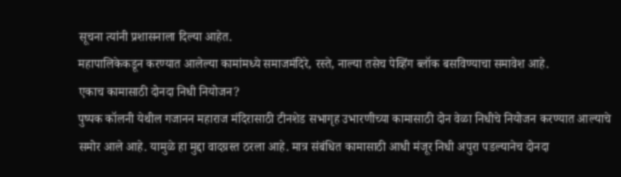सूचना त्यांनी प्रशासनाला दिल्या आहेत.
महापालिकेकडून करण्यात आलेल्या कामांमध्ये समाजमंदिरे, रस्ते, नाल्या तसेच पेव्हिंग ब्लॉक बसविण्याचा समावेश आहे.
एकाच कामासाठी दोनदा निधी नियोजन?
पुष्पक कॉलनी येथील गजानन महाराज मंदिरासाठी टीनशेड सभागृह उभारणीच्या कामासाठी दोन वेळा निधीचे नियोजन करण्यात आल्याचे समोर आले आहे. यामुळे हा मुद्दा वादग्रस्त ठरला आहे. मात्र संबंधित कामासाठी आधी मंजूर निधी अपुरा पडल्यानेच दोनदा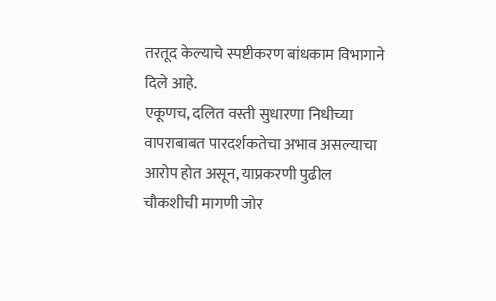तरतूद केल्याचे स्पष्टीकरण बांधकाम विभागाने दिले आहे.
एकूणच, दलित वस्ती सुधारणा निधीच्या वापराबाबत पारदर्शकतेचा अभाव असल्याचा आरोप होत असून, याप्रकरणी पुढील चौकशीची मागणी जोर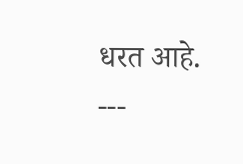धरत आहे.
---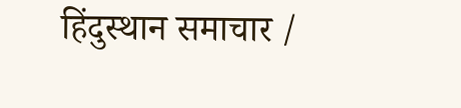हिंदुस्थान समाचार /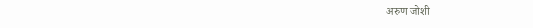अरुण जोशी